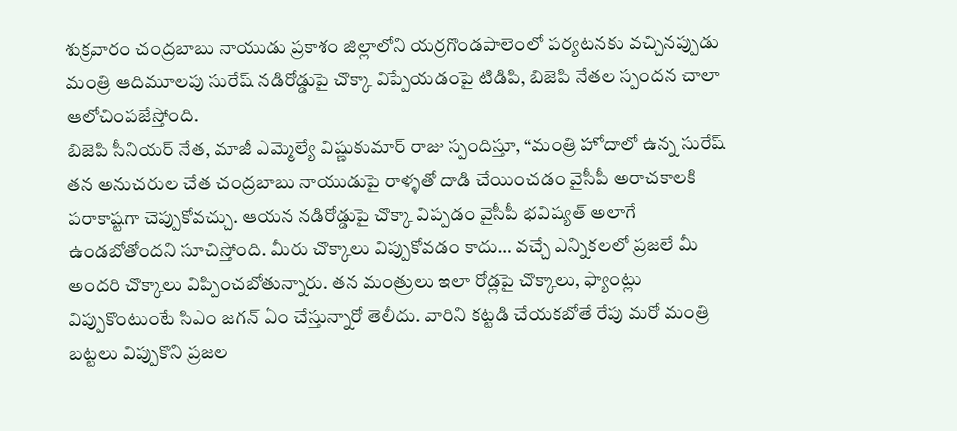శుక్రవారం చంద్రబాబు నాయుడు ప్రకాశం జిల్లాలోని యర్రగొండపాలెంలో పర్యటనకు వచ్చినప్పుడు మంత్రి ఆదిమూలపు సురేష్ నడిరోడ్డుపై చొక్కా విప్పేయడంపై టిడిపి, బిజెపి నేతల స్పందన చాలా ఆలోచింపజేస్తోంది.
బిజెపి సీనియర్ నేత, మాజీ ఎమ్మెల్యే విష్ణుకుమార్ రాజు స్పందిస్తూ, “మంత్రి హోదాలో ఉన్న సురేష్ తన అనుచరుల చేత చంద్రబాబు నాయుడుపై రాళ్ళతో దాడి చేయించడం వైసీపీ అరాచకాలకి పరాకాష్టగా చెప్పుకోవచ్చు. ఆయన నడిరోడ్డుపై చొక్కా విప్పడం వైసీపీ భవిష్యత్ అలాగే ఉండబోతోందని సూచిస్తోంది. మీరు చొక్కాలు విప్పుకోవడం కాదు… వచ్చే ఎన్నికలలో ప్రజలే మీ అందరి చొక్కాలు విప్పించబోతున్నారు. తన మంత్రులు ఇలా రోడ్లపై చొక్కాలు, ఫ్యాంట్లు విప్పుకొంటుంటే సిఎం జగన్ ఏం చేస్తున్నారో తెలీదు. వారిని కట్టడి చేయకబోతే రేపు మరో మంత్రి బట్టలు విప్పుకొని ప్రజల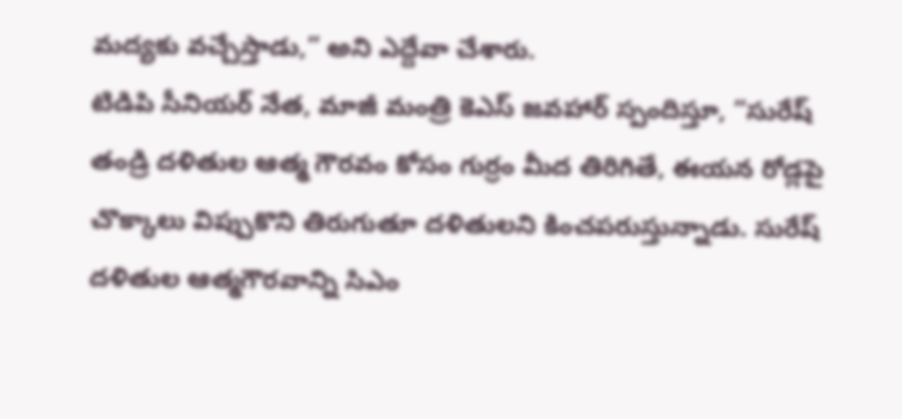మద్యకు వచ్చేస్తాడు,” అని ఎద్దేవా చేశారు.
టిడిపి సీనియర్ నేత, మాజీ మంత్రి కెఎస్ జవహార్ స్పందిస్తూ, “సురేష్ తండ్రి దళితుల ఆత్మ గౌరవం కోసం గుర్రం మీద తిరిగితే, ఈయన రోడ్లపై చొక్కాలు విప్పుకొని తిరుగుతూ దళితులని కించపరుస్తున్నాడు. సురేష్ దళితుల ఆత్మగౌరవాన్ని సిఎం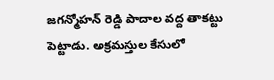జగన్మోహన్ రెడ్డి పాదాల వద్ద తాకట్టు పెట్టాడు. అక్రమస్తుల కేసులో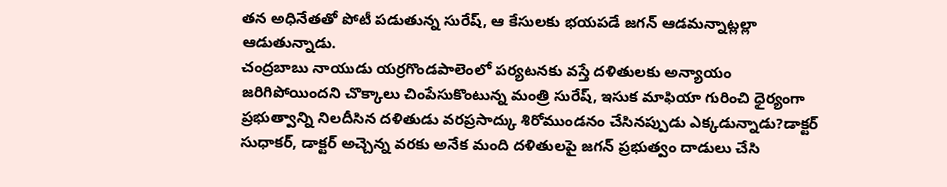తన అధినేతతో పోటీ పడుతున్న సురేష్, ఆ కేసులకు భయపడే జగన్ ఆడమన్నాట్లల్లా ఆడుతున్నాడు.
చంద్రబాబు నాయుడు యర్రగొండపాలెంలో పర్యటనకు వస్తే దళితులకు అన్యాయం జరిగిపోయిందని చొక్కాలు చింపేసుకొంటున్న మంత్రి సురేష్, ఇసుక మాఫియా గురించి ధైర్యంగా ప్రభుత్వాన్ని నిలదీసిన దళితుడు వరప్రసాద్కు శిరోముండనం చేసినప్పుడు ఎక్కడున్నాడు?డాక్టర్ సుధాకర్, డాక్టర్ అచ్చెన్న వరకు అనేక మంది దళితులపై జగన్ ప్రభుత్వం దాడులు చేసి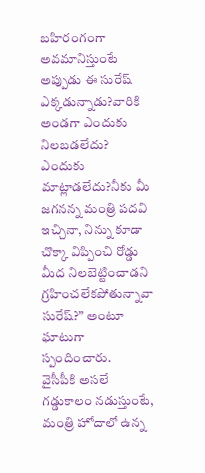బహిరంగంగా అవమానిస్తుంటే అప్పుడు ఈ సురేష్ ఎక్కడున్నాడు?వారికి అండగా ఎందుకు నిలబడలేదు? ఎందుకు మాట్లాడలేదు?నీకు మీ జగనన్న మంత్రి పదవి ఇచ్చినా, నిన్ను కూడా చొక్కా విప్పించి రోడ్డు మీద నిలబెట్టించాడని గ్రహించలేకపోతున్నావా సురేష్?” అంటూ ఘాటుగా స్పందించారు.
వైసీపీకి అసలే గడ్డుకాలం నడుస్తుంటే, మంత్రి హోదాలో ఉన్న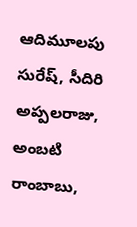ఆదిమూలపు సురేష్, సీదిరి అప్పలరాజు, అంబటి రాంబాబు,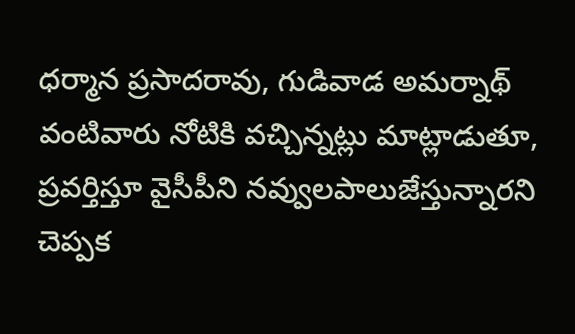ధర్మాన ప్రసాదరావు, గుడివాడ అమర్నాథ్ వంటివారు నోటికి వచ్చిన్నట్లు మాట్లాడుతూ, ప్రవర్తిస్తూ వైసీపీని నవ్వులపాలుజేస్తున్నారని చెప్పక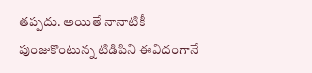తప్పదు. అయితే నానాటికీ పుంజుకొంటున్న టిడిపిని ఈవిదంగానే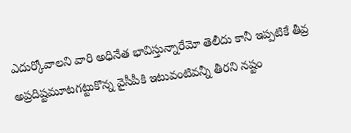ఎదుర్కోవాలని వారి అధినేత భావిస్తున్నారేమో తెలీదు కానీ ఇప్పటికే తీవ్ర అప్రదిష్టమూటగట్టుకొన్న వైసీపీకి ఇటువంటివన్నీ తీరని నష్టం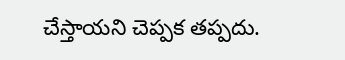చేస్తాయని చెప్పక తప్పదు.